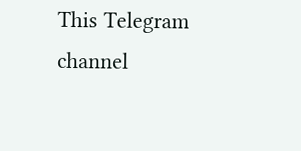This Telegram channel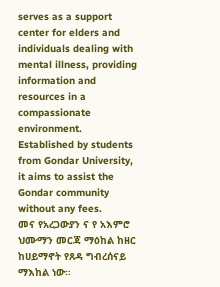serves as a support center for elders and individuals dealing with mental illness, providing information and resources in a compassionate environment. Established by students from Gondar University, it aims to assist the Gondar community without any fees.
መና የአረጋውያን ና የ አእምሮ ህሙማን መርጃ ማዕከል ከዘር ከሀይማኖት የጸዳ ግብረሰናይ ማእከል ነው።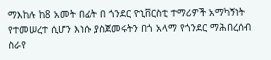ማእከሉ ከ8 አመት በፊት በ ጎንደር ዮኒቨርስቲ ተማሪዎች አማካኝነት የተመሠረተ ሲሆን እነሱ ያስጀመሩትን በጎ አላማ የጎንደር ማሕበረሰብ ስራየ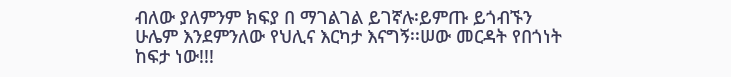ብለው ያለምንም ክፍያ በ ማገልገል ይገኛሉ፡ይምጡ ይጎብኙን ሁሌም እንደምንለው የህሊና እርካታ እናግኝ፡፡ሠው መርዳት የበጎነት ከፍታ ነው!!!